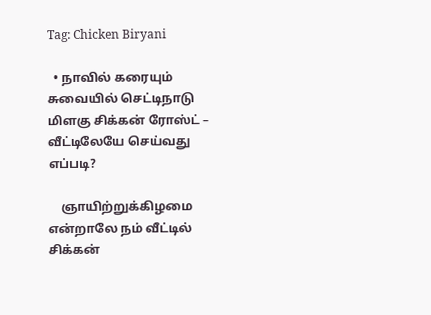Tag: Chicken Biryani

  • நாவில் கரையும் சுவையில் செட்டிநாடு மிளகு சிக்கன் ரோஸ்ட் – வீட்டிலேயே செய்வது எப்படி?

    ஞாயிற்றுக்கிழமை என்றாலே நம் வீட்டில் சிக்கன்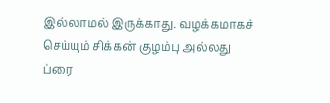இல்லாமல் இருக்காது. வழக்கமாகச் செய்யும் சிக்கன் குழம்பு அல்லது ப்ரை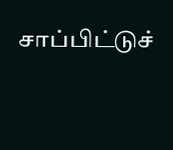சாப்பிட்டுச்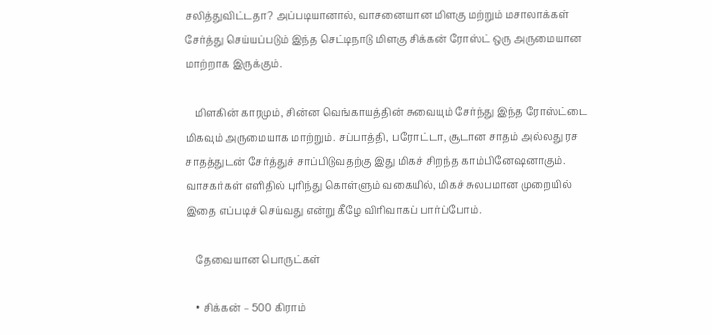சலித்துவிட்டதா? அப்படியானால், வாசனையான மிளகு மற்றும் மசாலாக்கள் சேர்த்து செய்யப்படும் இந்த செட்டிநாடு மிளகு சிக்கன் ரோஸ்ட் ஒரு அருமையான மாற்றாக இருக்கும்.

    மிளகின் காரமும், சின்ன வெங்காயத்தின் சுவையும் சேர்ந்து இந்த ரோஸ்ட்டை மிகவும் அருமையாக மாற்றும். சப்பாத்தி, பரோட்டா, சூடான சாதம் அல்லது ரச சாதத்துடன் சேர்த்துச் சாப்பிடுவதற்கு இது மிகச் சிறந்த காம்பினேஷனாகும். வாசகர்கள் எளிதில் புரிந்து கொள்ளும் வகையில், மிகச் சுலபமான முறையில் இதை எப்படிச் செய்வது என்று கீழே விரிவாகப் பார்ப்போம்.

    தேவையான பொருட்கள்

    • சிக்கன் – 500 கிராம்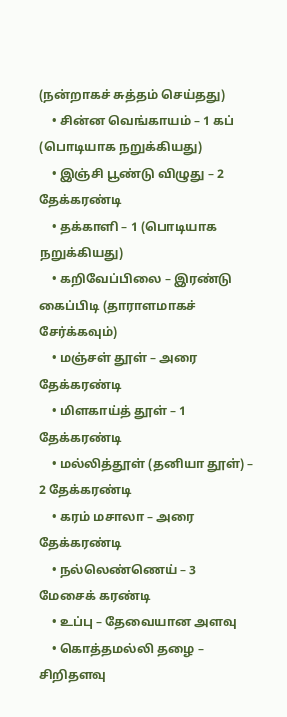(நன்றாகச் சுத்தம் செய்தது)
    • சின்ன வெங்காயம் – 1 கப் (பொடியாக நறுக்கியது)
    • இஞ்சி பூண்டு விழுது – 2 தேக்கரண்டி
    • தக்காளி – 1 (பொடியாக நறுக்கியது)
    • கறிவேப்பிலை – இரண்டு கைப்பிடி (தாராளமாகச் சேர்க்கவும்)
    • மஞ்சள் தூள் – அரை தேக்கரண்டி
    • மிளகாய்த் தூள் – 1 தேக்கரண்டி
    • மல்லித்தூள் (தனியா தூள்) – 2 தேக்கரண்டி
    • கரம் மசாலா – அரை தேக்கரண்டி
    • நல்லெண்ணெய் – 3 மேசைக் கரண்டி
    • உப்பு – தேவையான அளவு
    • கொத்தமல்லி தழை – சிறிதளவு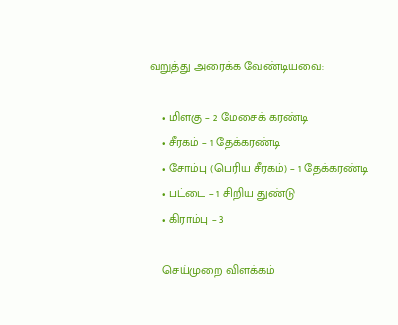வறுத்து அரைக்க வேண்டியவை:

    • மிளகு – 2 மேசைக் கரண்டி
    • சீரகம் – 1 தேக்கரண்டி
    • சோம்பு (பெரிய சீரகம்) – 1 தேக்கரண்டி
    • பட்டை – 1 சிறிய துண்டு
    • கிராம்பு – 3

    செய்முறை விளக்கம்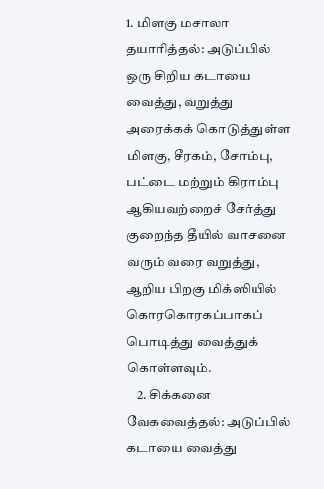1. மிளகு மசாலா தயாரித்தல்: அடுப்பில் ஒரு சிறிய கடாயை வைத்து, வறுத்து அரைக்கக் கொடுத்துள்ள மிளகு, சீரகம், சோம்பு, பட்டை மற்றும் கிராம்பு ஆகியவற்றைச் சேர்த்து குறைந்த தீயில் வாசனை வரும் வரை வறுத்து, ஆறிய பிறகு மிக்ஸியில் கொரகொரகப்பாகப் பொடித்து வைத்துக் கொள்ளவும்.
    2. சிக்கனை வேகவைத்தல்: அடுப்பில் கடாயை வைத்து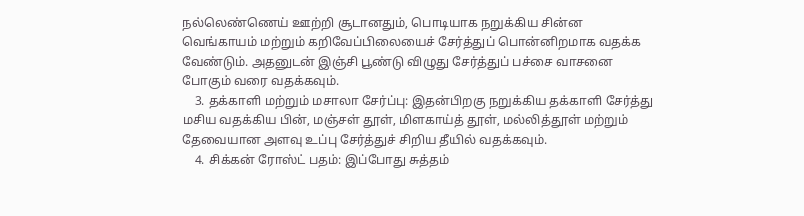நல்லெண்ணெய் ஊற்றி சூடானதும், பொடியாக நறுக்கிய சின்ன வெங்காயம் மற்றும் கறிவேப்பிலையைச் சேர்த்துப் பொன்னிறமாக வதக்க வேண்டும். அதனுடன் இஞ்சி பூண்டு விழுது சேர்த்துப் பச்சை வாசனை போகும் வரை வதக்கவும்.
    3. தக்காளி மற்றும் மசாலா சேர்ப்பு: இதன்பிறகு நறுக்கிய தக்காளி சேர்த்து மசிய வதக்கிய பின், மஞ்சள் தூள், மிளகாய்த் தூள், மல்லித்தூள் மற்றும் தேவையான அளவு உப்பு சேர்த்துச் சிறிய தீயில் வதக்கவும்.
    4. சிக்கன் ரோஸ்ட் பதம்: இப்போது சுத்தம்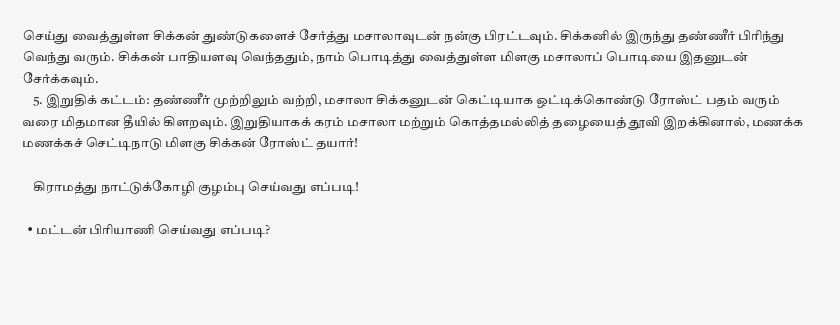செய்து வைத்துள்ள சிக்கன் துண்டுகளைச் சேர்த்து மசாலாவுடன் நன்கு பிரட்டவும். சிக்கனில் இருந்து தண்ணீர் பிரிந்து வெந்து வரும். சிக்கன் பாதியளவு வெந்ததும், நாம் பொடித்து வைத்துள்ள மிளகு மசாலாப் பொடியை இதனுடன் சேர்க்கவும்.
    5. இறுதிக் கட்டம்: தண்ணீர் முற்றிலும் வற்றி, மசாலா சிக்கனுடன் கெட்டியாக ஒட்டிக்கொண்டு ரோஸ்ட் பதம் வரும் வரை மிதமான தீயில் கிளறவும். இறுதியாகக் கரம் மசாலா மற்றும் கொத்தமல்லித் தழையைத் தூவி இறக்கினால், மணக்க மணக்கச் செட்டிநாடு மிளகு சிக்கன் ரோஸ்ட் தயார்!

    கிராமத்து நாட்டுக்கோழி குழம்பு செய்வது எப்படி!

  • மட்டன் பிரியாணி செய்வது எப்படி?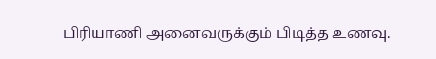பிரியாணி அனைவருக்கும் பிடித்த உணவு.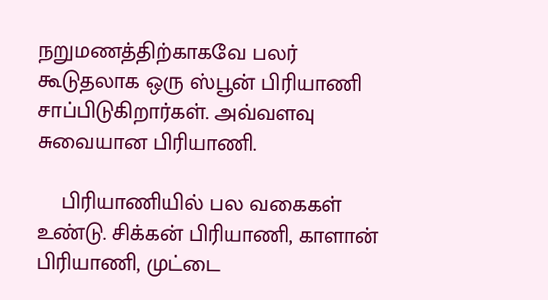நறுமணத்திற்காகவே பலர் கூடுதலாக ஒரு ஸ்பூன் பிரியாணி சாப்பிடுகிறார்கள். அவ்வளவு சுவையான பிரியாணி.

    பிரியாணியில் பல வகைகள் உண்டு. சிக்கன் பிரியாணி, காளான் பிரியாணி, முட்டை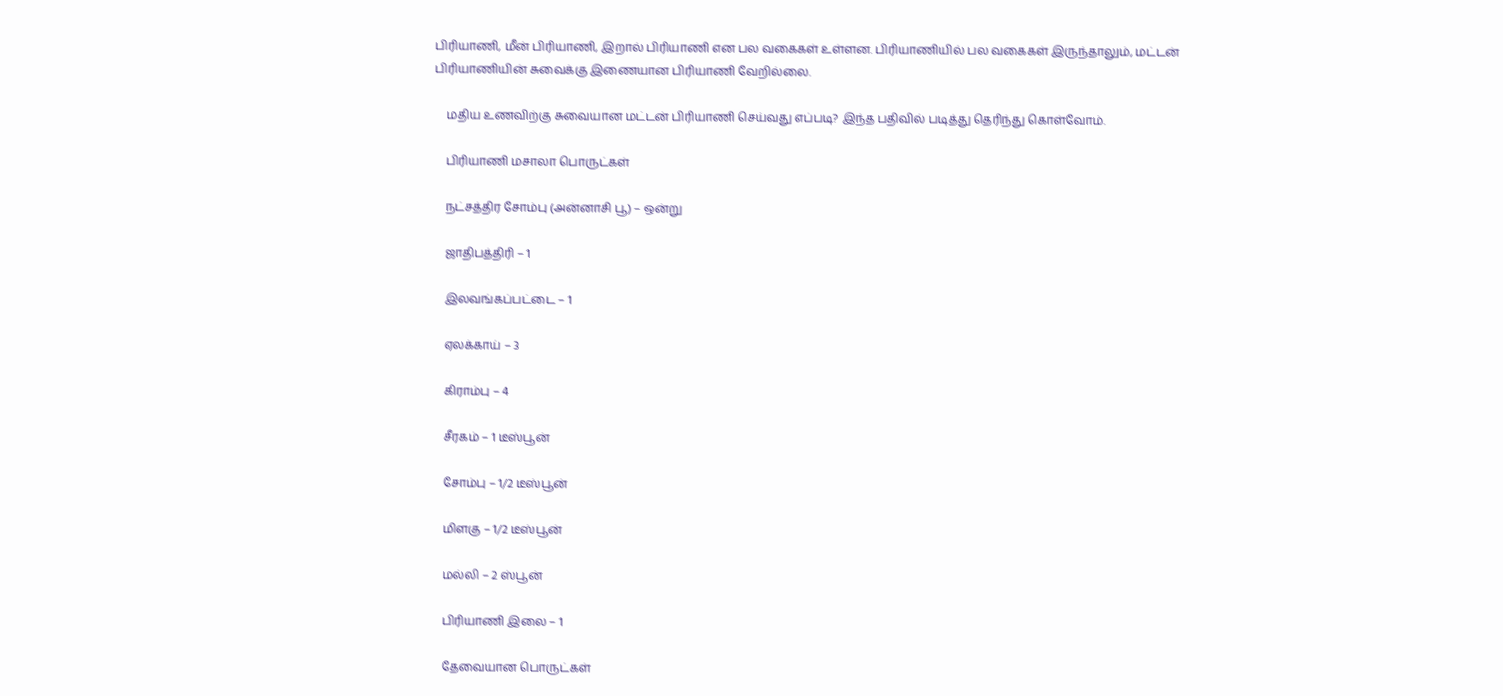பிரியாணி, மீன் பிரியாணி, இறால் பிரியாணி என பல வகைகள் உள்ளன. பிரியாணியில் பல வகைகள் இருந்தாலும், மட்டன் பிரியாணியின் சுவைக்கு இணையான பிரியாணி வேறில்லை.

    மதிய உணவிற்கு சுவையான மட்டன் பிரியாணி செய்வது எப்படி? இந்த பதிவில் படித்து தெரிந்து கொள்வோம்.

    பிரியாணி மசாலா பொருட்கள்

    நட்சத்திர சோம்பு (அன்னாசி பூ) – ஒன்று

    ஜாதிபத்திரி – 1

    இலவங்கப்பட்டை – 1

    ஏலக்காய் – 3

    கிராம்பு – 4

    சீரகம் – 1 டீஸ்பூன்

    சோம்பு – 1/2 டீஸ்பூன்

    மிளகு – 1/2 டீஸ்பூன்

    மல்லி – 2 ஸ்பூன்

    பிரியாணி இலை – 1

    தேவையான பொருட்கள்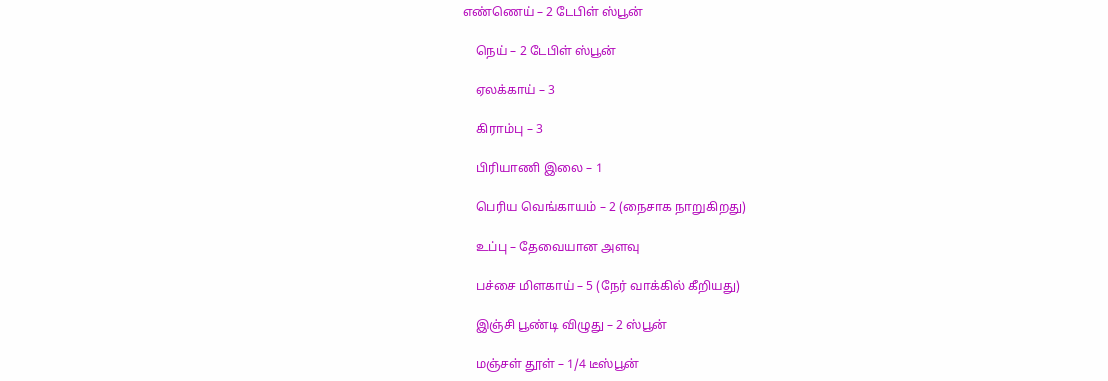எண்ணெய் – 2 டேபிள் ஸ்பூன்

    நெய் – 2 டேபிள் ஸ்பூன்

    ஏலக்காய் – 3

    கிராம்பு – 3

    பிரியாணி இலை – 1

    பெரிய வெங்காயம் – 2 (நைசாக நாறுகிறது)

    உப்பு – தேவையான அளவு

    பச்சை மிளகாய் – 5 (நேர் வாக்கில் கீறியது)

    இஞ்சி பூண்டி விழுது – 2 ஸ்பூன்

    மஞ்சள் தூள் – 1/4 டீஸ்பூன்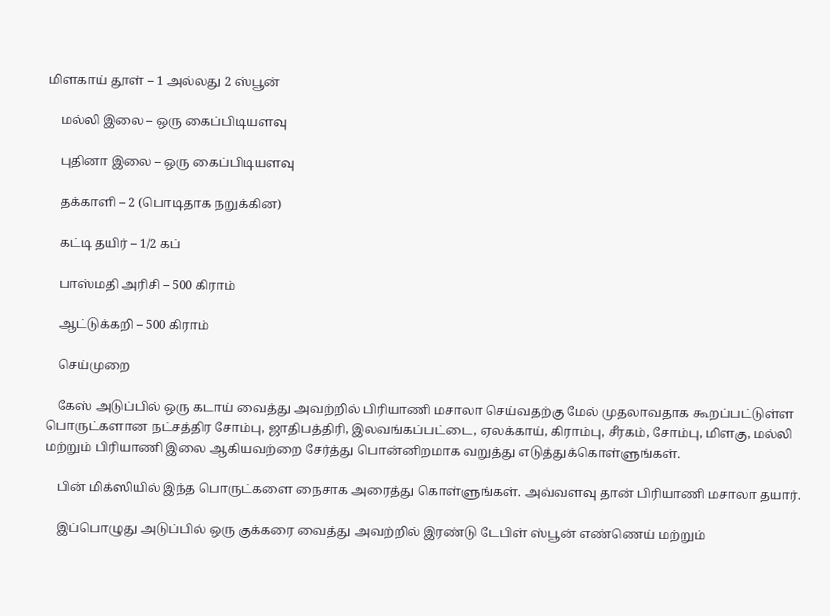மிளகாய் தூள் – 1 அல்லது 2 ஸ்பூன்

    மல்லி இலை – ஒரு கைப்பிடியளவு

    புதினா இலை – ஒரு கைப்பிடியளவு

    தக்காளி – 2 (பொடிதாக நறுக்கின)

    கட்டி தயிர் – 1/2 கப்

    பாஸ்மதி அரிசி – 500 கிராம்

    ஆட்டுக்கறி – 500 கிராம்

    செய்முறை

    கேஸ் அடுப்பில் ஒரு கடாய் வைத்து அவற்றில் பிரியாணி மசாலா செய்வதற்கு மேல் முதலாவதாக கூறப்பட்டுள்ள பொருட்களான நட்சத்திர சோம்பு, ஜாதிபத்திரி, இலவங்கப்பட்டை, ஏலக்காய், கிராம்பு, சீரகம், சோம்பு, மிளகு, மல்லி மற்றும் பிரியாணி இலை ஆகியவற்றை சேர்த்து பொன்னிறமாக வறுத்து எடுத்துக்கொள்ளுங்கள்.

    பின் மிக்ஸியில் இந்த பொருட்களை நைசாக அரைத்து கொள்ளுங்கள். அவ்வளவு தான் பிரியாணி மசாலா தயார்.

    இப்பொழுது அடுப்பில் ஒரு குக்கரை வைத்து அவற்றில் இரண்டு டேபிள் ஸ்பூன் எண்ணெய் மற்றும்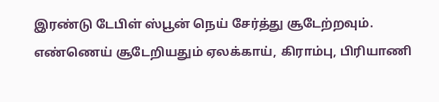இரண்டு டேபிள் ஸ்பூன் நெய் சேர்த்து சூடேற்றவும். எண்ணெய் சூடேறியதும் ஏலக்காய், கிராம்பு, பிரியாணி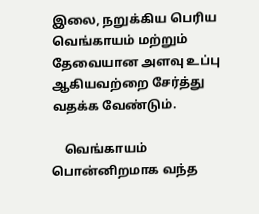இலை, நறுக்கிய பெரிய வெங்காயம் மற்றும் தேவையான அளவு உப்பு ஆகியவற்றை சேர்த்து வதக்க வேண்டும்.

    வெங்காயம் பொன்னிறமாக வந்த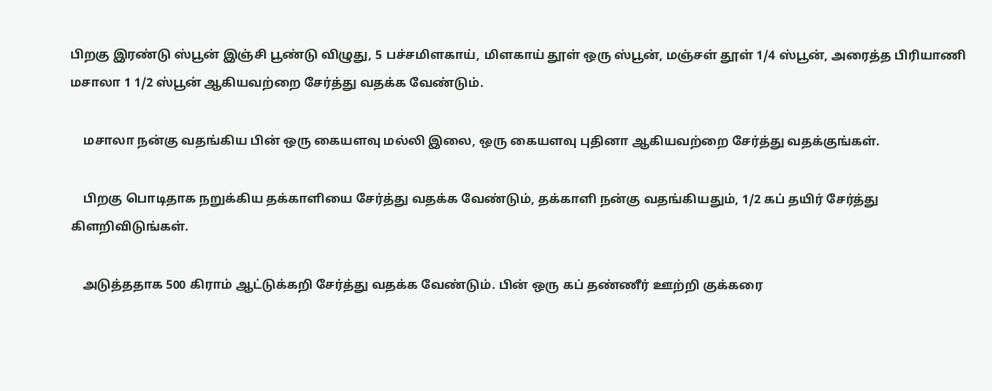பிறகு இரண்டு ஸ்பூன் இஞ்சி பூண்டு விழுது, 5 பச்சமிளகாய், மிளகாய் தூள் ஒரு ஸ்பூன், மஞ்சள் தூள் 1/4 ஸ்பூன், அரைத்த பிரியாணி மசாலா 1 1/2 ஸ்பூன் ஆகியவற்றை சேர்த்து வதக்க வேண்டும்.

    மசாலா நன்கு வதங்கிய பின் ஒரு கையளவு மல்லி இலை, ஒரு கையளவு புதினா ஆகியவற்றை சேர்த்து வதக்குங்கள்.

    பிறகு பொடிதாக நறுக்கிய தக்காளியை சேர்த்து வதக்க வேண்டும், தக்காளி நன்கு வதங்கியதும், 1/2 கப் தயிர் சேர்த்து கிளறிவிடுங்கள்.

    அடுத்ததாக 500 கிராம் ஆட்டுக்கறி சேர்த்து வதக்க வேண்டும். பின் ஒரு கப் தண்ணீர் ஊற்றி குக்கரை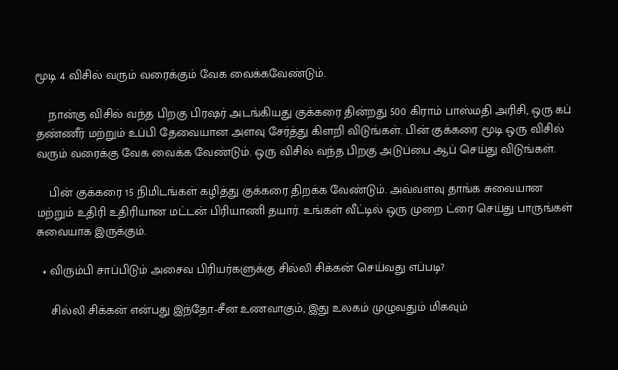மூடி 4 விசில் வரும் வரைக்கும் வேக வைக்கவேண்டும்.

    நான்கு விசில் வந்த பிறகு பிரஷர் அடங்கியது குக்கரை தின்றது 500 கிராம் பாஸ்மதி அரிசி, ஒரு கப் தண்ணீர் மற்றும் உப்பி தேவையான அளவு சேர்த்து கிளறி விடுங்கள். பின் குக்கரை மூடி ஒரு விசில் வரும் வரைக்கு வேக வைக்க வேண்டும். ஒரு விசில் வந்த பிறகு அடுப்பை ஆப் செய்து விடுங்கள்.

    பின் குக்கரை 15 நிமிடங்கள் கழித்து குக்கரை திறக்க வேண்டும். அவ்வளவு தாங்க சுவையான மற்றும் உதிரி உதிரியான மட்டன் பிரியாணி தயார். உங்கள் வீட்டில் ஒரு முறை ட்ரை செய்து பாருங்கள் சுவையாக இருக்கும்.

  • விரும்பி சாப்பிடும் அசைவ பிரியர்களுக்கு சில்லி சிக்கன் செய்வது எப்படி?

    சில்லி சிக்கன் என்பது இந்தோ-சீன உணவாகும், இது உலகம் முழுவதும் மிகவும்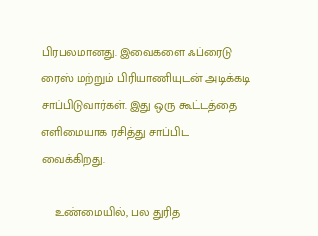பிரபலமானது. இவைகளை ஃப்ரைடு ரைஸ் மற்றும் பிரியாணியுடன் அடிக்கடி சாப்பிடுவார்கள். இது ஒரு கூட்டத்தை எளிமையாக ரசித்து சாப்பிட வைக்கிறது.

    உண்மையில், பல துரித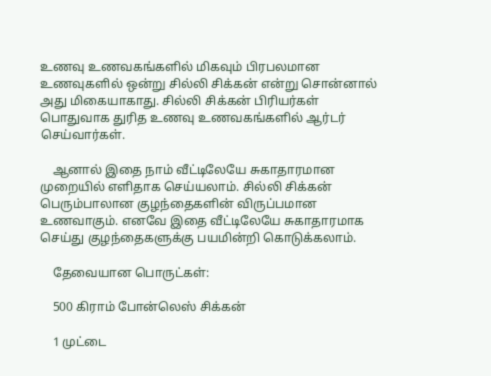உணவு உணவகங்களில் மிகவும் பிரபலமான உணவுகளில் ஒன்று சில்லி சிக்கன் என்று சொன்னால் அது மிகையாகாது. சில்லி சிக்கன் பிரியர்கள் பொதுவாக துரித உணவு உணவகங்களில் ஆர்டர் செய்வார்கள்.

    ஆனால் இதை நாம் வீட்டிலேயே சுகாதாரமான முறையில் எளிதாக செய்யலாம். சில்லி சிக்கன் பெரும்பாலான குழந்தைகளின் விருப்பமான உணவாகும். எனவே இதை வீட்டிலேயே சுகாதாரமாக செய்து குழந்தைகளுக்கு பயமின்றி கொடுக்கலாம்.

    தேவையான பொருட்கள்:

    500 கிராம் போன்லெஸ் சிக்கன்

    1 முட்டை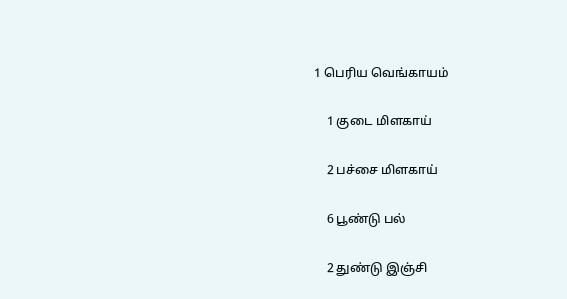1 பெரிய வெங்காயம்

    1 குடை மிளகாய்

    2 பச்சை மிளகாய்

    6 பூண்டு பல்

    2 துண்டு இஞ்சி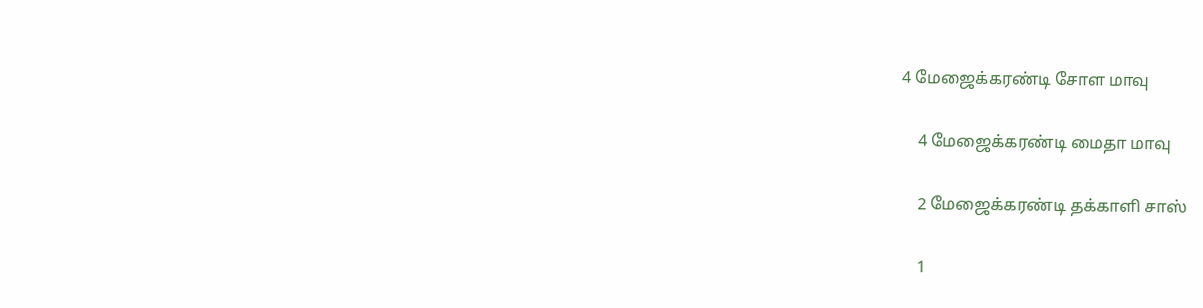4 மேஜைக்கரண்டி சோள மாவு

    4 மேஜைக்கரண்டி மைதா மாவு

    2 மேஜைக்கரண்டி தக்காளி சாஸ்

    1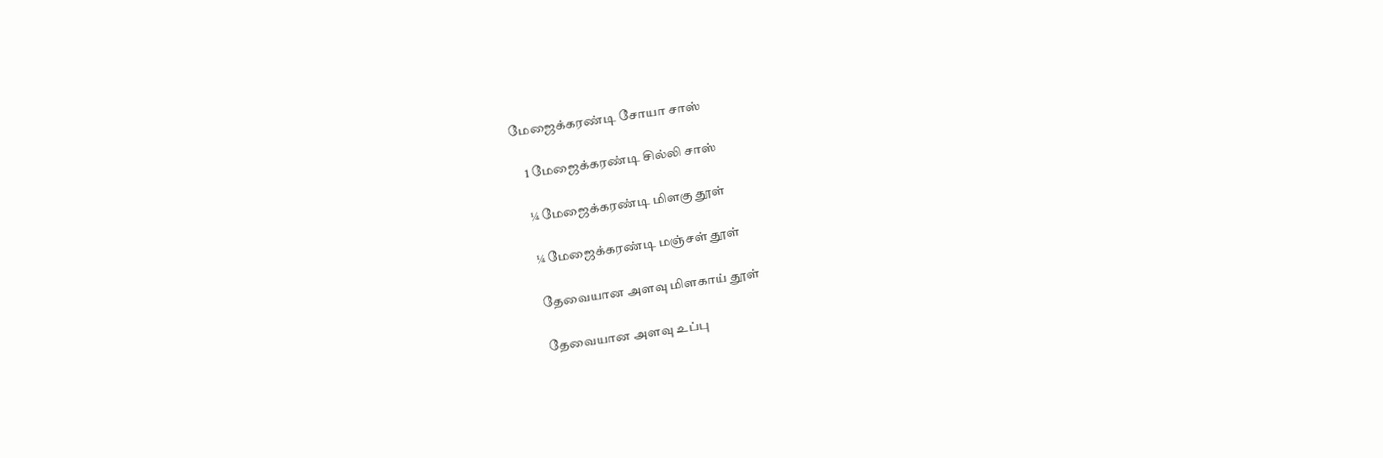மேஜைக்கரண்டி சோயா சாஸ்

    1 மேஜைக்கரண்டி சில்லி சாஸ்

    ¼ மேஜைக்கரண்டி மிளகு தூள்

    ¼ மேஜைக்கரண்டி மஞ்சள் தூள்

    தேவையான அளவு மிளகாய் தூள்

    தேவையான அளவு உப்பு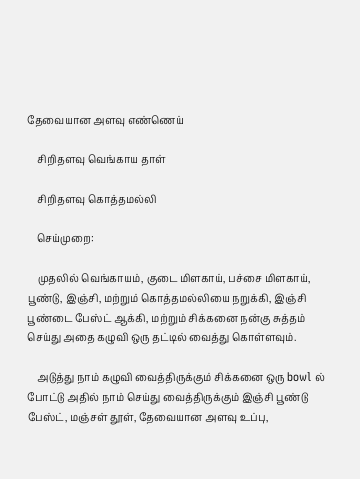தேவையான அளவு எண்ணெய்

    சிறிதளவு வெங்காய தாள்

    சிறிதளவு கொத்தமல்லி

    செய்முறை:

    முதலில் வெங்காயம், குடை மிளகாய், பச்சை மிளகாய், பூண்டு, இஞ்சி, மற்றும் கொத்தமல்லியை நறுக்கி, இஞ்சி பூண்டை பேஸ்ட் ஆக்கி, மற்றும் சிக்கனை நன்கு சுத்தம் செய்து அதை கழுவி ஒரு தட்டில் வைத்து கொள்ளவும்.

    அடுத்து நாம் கழுவி வைத்திருக்கும் சிக்கனை ஒரு bowl ல் போட்டு அதில் நாம் செய்து வைத்திருக்கும் இஞ்சி பூண்டு பேஸ்ட், மஞ்சள் தூள், தேவையான அளவு உப்பு,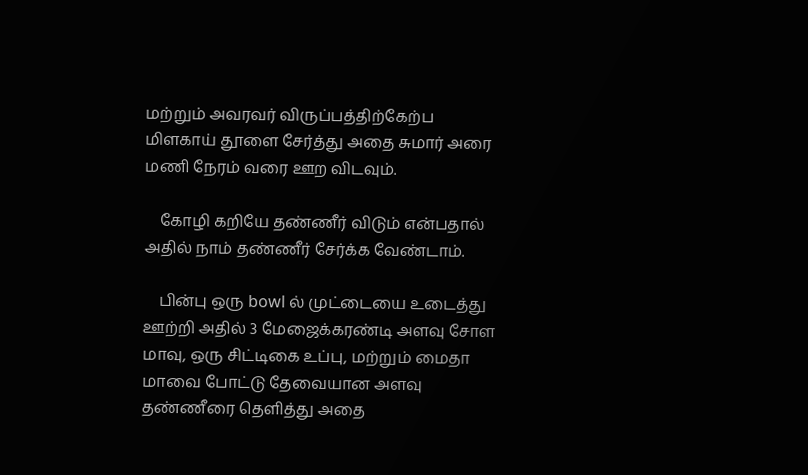மற்றும் அவரவர் விருப்பத்திற்கேற்ப மிளகாய் தூளை சேர்த்து அதை சுமார் அரை மணி நேரம் வரை ஊற விடவும்.

    கோழி கறியே தண்ணீர் விடும் என்பதால் அதில் நாம் தண்ணீர் சேர்க்க வேண்டாம்.

    பின்பு ஒரு bowl ல் முட்டையை உடைத்து ஊற்றி அதில் 3 மேஜைக்கரண்டி அளவு சோள மாவு, ஒரு சிட்டிகை உப்பு, மற்றும் மைதா மாவை போட்டு தேவையான அளவு தண்ணீரை தெளித்து அதை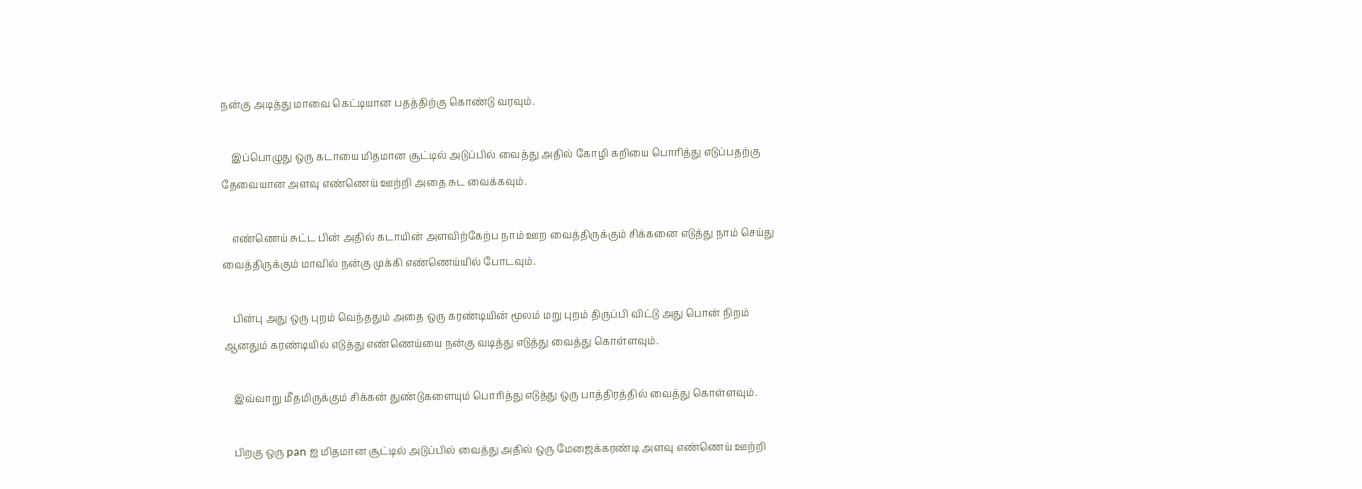நன்கு அடித்து மாவை கெட்டியான பதத்திற்கு கொண்டு வரவும்.

    இப்பொழுது ஒரு கடாயை மிதமான சூட்டில் அடுப்பில் வைத்து அதில் கோழி கறியை பொரித்து எடுப்பதற்கு தேவையான அளவு எண்ணெய் ஊற்றி அதை சுட வைக்கவும்.

    எண்ணெய் சுட்ட பின் அதில் கடாயின் அளவிற்கேற்ப நாம் ஊற வைத்திருக்கும் சிக்கனை எடுத்து நாம் செய்து வைத்திருக்கும் மாவில் நன்கு முக்கி எண்ணெய்யில் போடவும்.

    பின்பு அது ஒரு புறம் வெந்ததும் அதை ஒரு கரண்டியின் மூலம் மறு புறம் திருப்பி விட்டு அது பொன் நிறம் ஆனதும் கரண்டியில் எடுத்து எண்ணெய்யை நன்கு வடித்து எடுத்து வைத்து கொள்ளவும்.

    இவ்வாறு மீதமிருக்கும் சிக்கன் துண்டுகளையும் பொரித்து எடுத்து ஒரு பாத்திரத்தில் வைத்து கொள்ளவும்.

    பிறகு ஒரு pan ஐ மிதமான சூட்டில் அடுப்பில் வைத்து அதில் ஒரு மேஜைக்கரண்டி அளவு எண்ணெய் ஊற்றி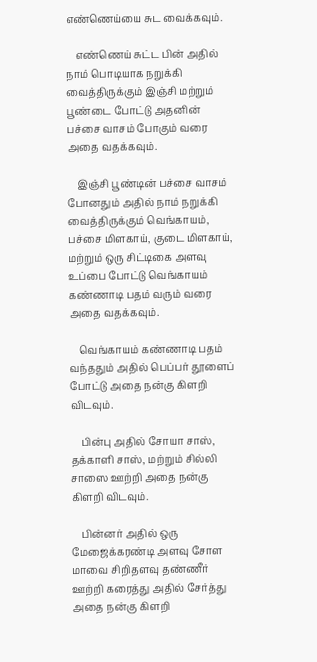எண்ணெய்யை சுட வைக்கவும்.

    எண்ணெய் சுட்ட பின் அதில் நாம் பொடியாக நறுக்கி வைத்திருக்கும் இஞ்சி மற்றும் பூண்டை போட்டு அதனின் பச்சை வாசம் போகும் வரை அதை வதக்கவும்.

    இஞ்சி பூண்டின் பச்சை வாசம் போனதும் அதில் நாம் நறுக்கி வைத்திருக்கும் வெங்காயம், பச்சை மிளகாய், குடை மிளகாய், மற்றும் ஒரு சிட்டிகை அளவு உப்பை போட்டு வெங்காயம் கண்ணாடி பதம் வரும் வரை அதை வதக்கவும்.

    வெங்காயம் கண்ணாடி பதம் வந்ததும் அதில் பெப்பர் தூளைப் போட்டு அதை நன்கு கிளறி விடவும்.

    பின்பு அதில் சோயா சாஸ், தக்காளி சாஸ், மற்றும் சில்லி சாஸை ஊற்றி அதை நன்கு கிளறி விடவும்.

    பின்னர் அதில் ஒரு மேஜைக்கரண்டி அளவு சோள மாவை சிறிதளவு தண்ணீர் ஊற்றி கரைத்து அதில் சேர்த்து அதை நன்கு கிளறி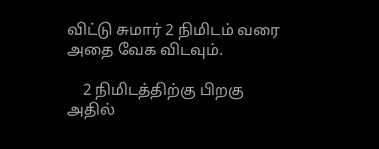விட்டு சுமார் 2 நிமிடம் வரை அதை வேக விடவும்.

    2 நிமிடத்திற்கு பிறகு அதில்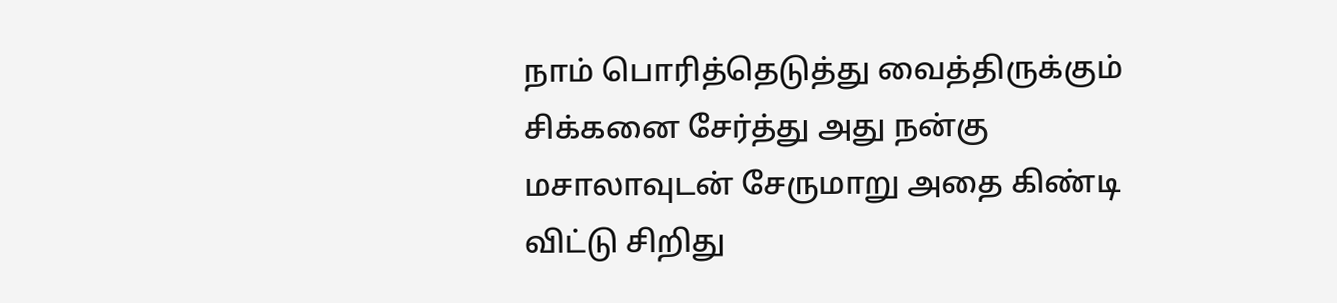நாம் பொரித்தெடுத்து வைத்திருக்கும் சிக்கனை சேர்த்து அது நன்கு மசாலாவுடன் சேருமாறு அதை கிண்டி விட்டு சிறிது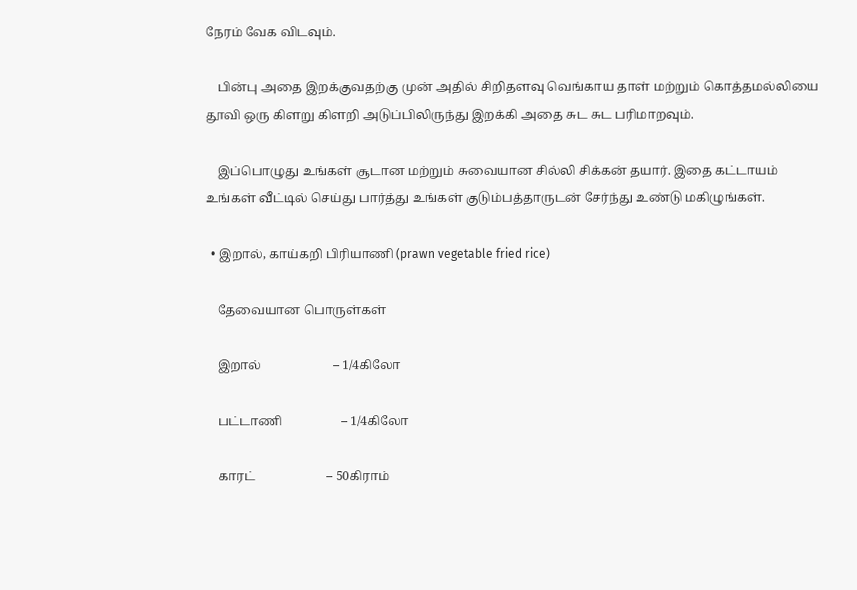நேரம் வேக விடவும்.

    பின்பு அதை இறக்குவதற்கு முன் அதில் சிறிதளவு வெங்காய தாள் மற்றும் கொத்தமல்லியை தூவி ஒரு கிளறு கிளறி அடுப்பிலிருந்து இறக்கி அதை சுட சுட பரிமாறவும்.

    இப்பொழுது உங்கள் சூடான மற்றும் சுவையான சில்லி சிக்கன் தயார். இதை கட்டாயம் உங்கள் வீட்டில் செய்து பார்த்து உங்கள் குடும்பத்தாருடன் சேர்ந்து உண்டு மகிழுங்கள்.

  • இறால், காய்கறி பிரியாணி (prawn vegetable fried rice)

    தேவையான பொருள்கள்

    இறால்                       – 1/4கிலோ

    பட்டாணி                   – 1/4கிலோ

    காரட்                       – 50கிராம்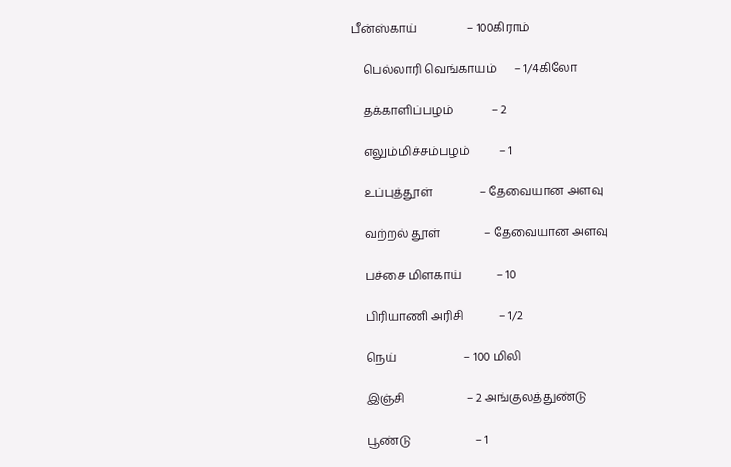பீன்ஸ்காய்                 – 100கிராம்

    பெல்லாரி வெங்காயம்      – 1/4கிலோ

    தக்காளிப்பழம்             – 2

    எலும்மிச்சம்பழம்          – 1

    உப்புத்தூள்                – தேவையான அளவு

    வற்றல் தூள்               – தேவையான அளவு

    பச்சை மிளகாய்            – 10

    பிரியாணி அரிசி            – 1/2

    நெய்                       – 100 மிலி

    இஞ்சி                     – 2 அங்குலத்துண்டு

    பூண்டு                      – 1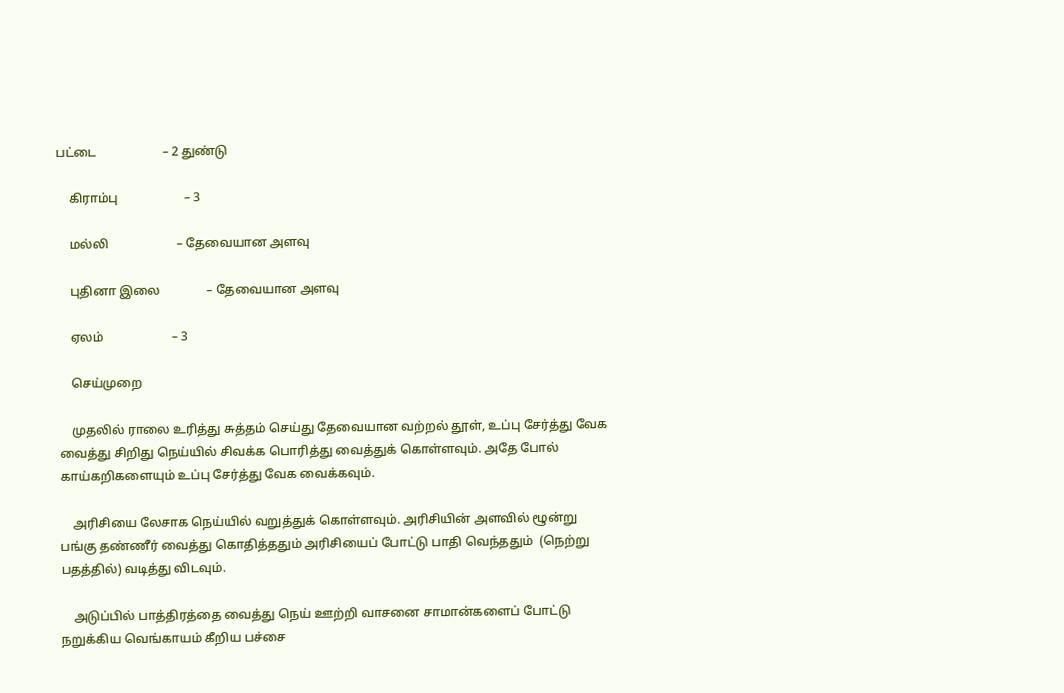பட்டை                     – 2 துண்டு

    கிராம்பு                     – 3

    மல்லி                      – தேவையான அளவு

    புதினா இலை               – தேவையான அளவு

    ஏலம்                      – 3

    செய்முறை

    முதலில் ராலை உரித்து சுத்தம் செய்து தேவையான வற்றல் தூள், உப்பு சேர்த்து வேக வைத்து சிறிது நெய்யில் சிவக்க பொரித்து வைத்துக் கொள்ளவும். அதே போல் காய்கறிகளையும் உப்பு சேர்த்து வேக வைக்கவும்.

    அரிசியை லேசாக நெய்யில் வறுத்துக் கொள்ளவும். அரிசியின் அளவில் ழூன்று பங்கு தண்ணீர் வைத்து கொதித்ததும் அரிசியைப் போட்டு பாதி வெந்ததும்  (நெற்று  பதத்தில்) வடித்து விடவும்.

    அடுப்பில் பாத்திரத்தை வைத்து நெய் ஊற்றி வாசனை சாமான்களைப் போட்டு நறுக்கிய வெங்காயம் கீறிய பச்சை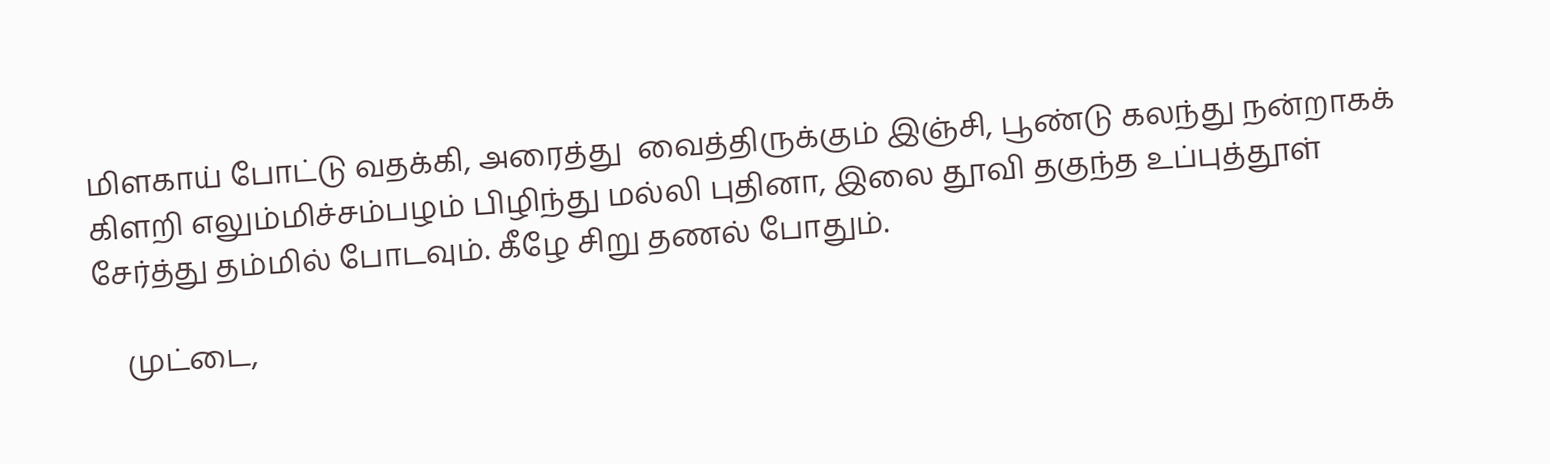மிளகாய் போட்டு வதக்கி, அரைத்து  வைத்திருக்கும் இஞ்சி, பூண்டு கல‌ந்து நன்றாகக் கிளறி எலும்மிச்சம்பழம் பிழிந்து மல்லி புதினா, இலை தூவி தகுந்த உப்புத்தூள் சேர்த்து தம்மில் போடவும். கீழே சிறு தணல் போதும்.

    முட்டை,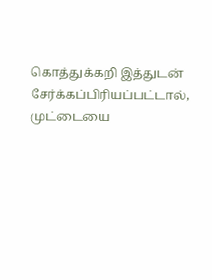கொத்துக்கறி இத்துடன் சேர்க்கப்பிரியப்பட்டால், முட்டையை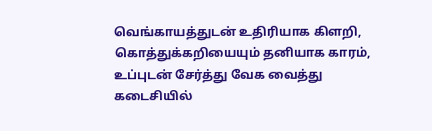வெங்காயத்துடன் உதிரியாக கிளறி, கொத்துக்கறியையும் தனியாக காரம், உப்புடன் சேர்த்து வேக வைத்து கடைசியில்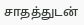சாதத்துடன்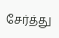சேர்த்து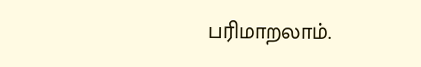பரிமாறலாம்.